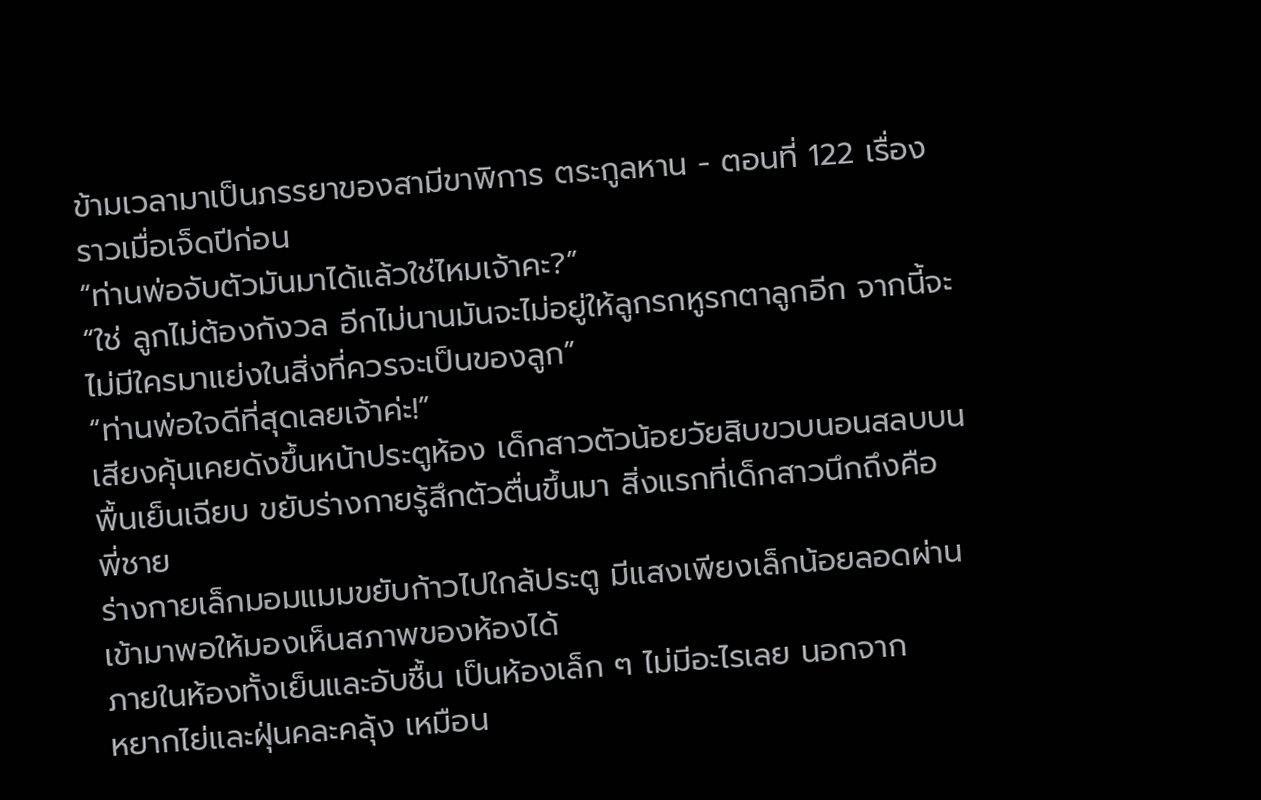ข้ามเวลามาเป็นภรรยาของสามีขาพิการ ตระกูลหาน - ตอนที่ 122 เรื่องราวเมื่อเจ็ดปีก่อน
“ท่านพ่อจับตัวมันมาได้แล้วใช่ไหมเจ้าคะ?”
“ใช่ ลูกไม่ต้องกังวล อีกไม่นานมันจะไม่อยู่ให้ลูกรกหูรกตาลูกอีก จากนี้จะ
ไม่มีใครมาแย่งในสิ่งที่ควรจะเป็นของลูก”
“ท่านพ่อใจดีที่สุดเลยเจ้าค่ะ!”
เสียงคุ้นเคยดังขึ้นหน้าประตูห้อง เด็กสาวตัวน้อยวัยสิบขวบนอนสลบบน
พื้นเย็นเฉียบ ขยับร่างกายรู้สึกตัวตื่นขึ้นมา สิ่งแรกที่เด็กสาวนึกถึงคือ พี่ชาย
ร่างกายเล็กมอมแมมขยับก้าวไปใกล้ประตู มีแสงเพียงเล็กน้อยลอดผ่าน
เข้ามาพอให้มองเห็นสภาพของห้องได้
ภายในห้องทั้งเย็นและอับชื้น เป็นห้องเล็ก ๆ ไม่มีอะไรเลย นอกจาก
หยากไย่และฝุ่นคละคลุ้ง เหมือน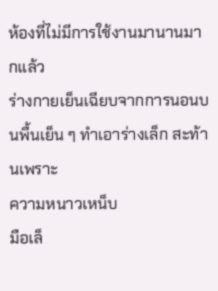ห้องที่ไม่มีการใช้งานมานานมากแล้ว
ร่างกายเย็นเฉียบจากการนอนบนพื้นเย็น ๆ ทำเอาร่างเล็ก สะท้านเพราะ
ความหนาวเหน็บ
มือเล็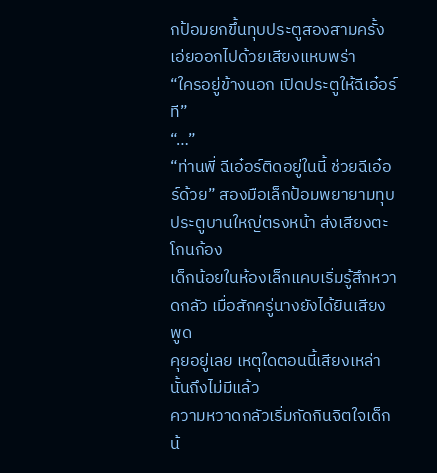กป้อมยกขึ้นทุบประตูสองสามครั้งเอ่ยออกไปด้วยเสียงแหบพร่า
“ใครอยู่ข้างนอก เปิดประตูให้ฉีเอ๋อร์ที”
“…”
“ท่านพี่ ฉีเอ๋อร์ติดอยู่ในนี้ ช่วยฉีเอ๋อร์ด้วย” สองมือเล็กป้อมพยายามทุบ
ประตูบานใหญ่ตรงหน้า ส่งเสียงตะโกนก้อง
เด็กน้อยในห้องเล็กแคบเริ่มรู้สึกหวาดกลัว เมื่อสักครู่นางยังได้ยินเสียงพูด
คุยอยู่เลย เหตุใดตอนนี้เสียงเหล่านั้นถึงไม่มีแล้ว
ความหวาดกลัวเริ่มกัดกินจิตใจเด็กน้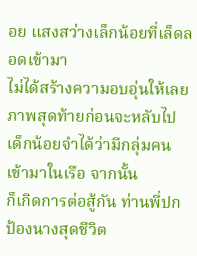อย แสงสว่างเล็กน้อยที่เล็ดลอดเข้ามา
ไม่ได้สร้างความอบอุ่นให้เลย
ภาพสุดท้ายก่อนจะหลับไป เด็กน้อยจำได้ว่ามีกลุ่มคนเข้ามาในเรือ จากนั้น
ก็เกิดการต่อสู้กัน ท่านพี่ปกป้องนางสุดชีวิต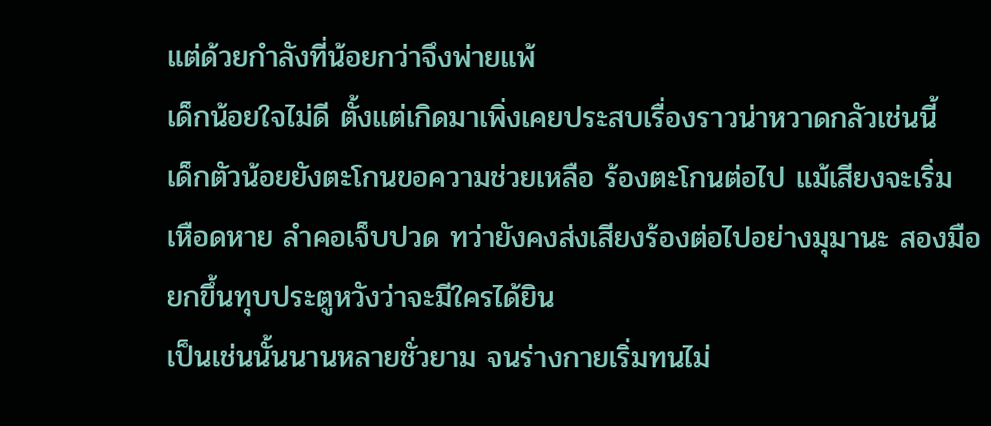แต่ด้วยกำลังที่น้อยกว่าจึงพ่ายแพ้
เด็กน้อยใจไม่ดี ตั้งแต่เกิดมาเพิ่งเคยประสบเรื่องราวน่าหวาดกลัวเช่นนี้
เด็กตัวน้อยยังตะโกนขอความช่วยเหลือ ร้องตะโกนต่อไป แม้เสียงจะเริ่ม
เหือดหาย ลำคอเจ็บปวด ทว่ายังคงส่งเสียงร้องต่อไปอย่างมุมานะ สองมือ
ยกขึ้นทุบประตูหวังว่าจะมีใครได้ยิน
เป็นเช่นนั้นนานหลายชั่วยาม จนร่างกายเริ่มทนไม่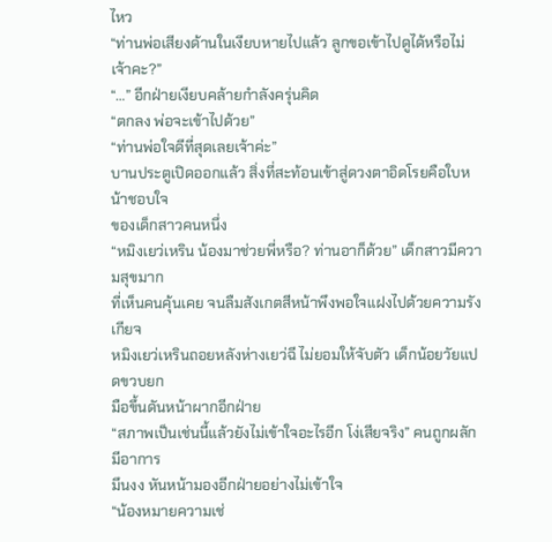ไหว
“ท่านพ่อเสียงด้านในเงียบหายไปแล้ว ลูกขอเข้าไปดูได้หรือไม่เจ้าคะ?”
“…” อีกฝ่ายเงียบคล้ายกำลังครุ่นคิด
“ตกลง พ่อจะเข้าไปด้วย”
“ท่านพ่อใจดีที่สุดเลยเจ้าค่ะ”
บานประตูเปิดออกแล้ว สิ่งที่สะท้อนเข้าสู่ดวงตาอิดโรยคือใบหน้าชอบใจ
ของเด็กสาวคนหนึ่ง
“หมิงเยว่เหริน น้องมาช่วยพี่หรือ? ท่านอาก็ด้วย” เด็กสาวมีความสุขมาก
ที่เห็นคนคุ้นเคย จนลืมสังเกตสีหน้าพึงพอใจแฝงไปด้วยความรังเกียจ
หมิงเยว่เหรินถอยหลังห่างเยว่ฉี ไม่ยอมให้จับตัว เด็กน้อยวัยแปดขวบยก
มือขึ้นดันหน้าผากอีกฝ่าย
“สภาพเป็นเช่นนี้แล้วยังไม่เข้าใจอะไรอีก โง่เสียจริง” คนถูกผลักมีอาการ
มึนงง หันหน้ามองอีกฝ่ายอย่างไม่เข้าใจ
“น้องหมายความเช่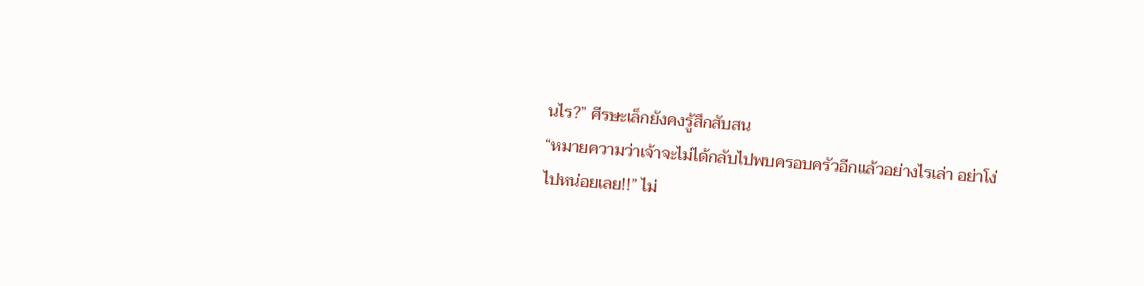นไร?” ศีรษะเล็กยังคงรู้สึกสับสน
“หมายความว่าเจ้าจะไม่ได้กลับไปพบครอบครัวอีกแล้วอย่างไรเล่า อย่าโง่
ไปหน่อยเลย!!” ไม่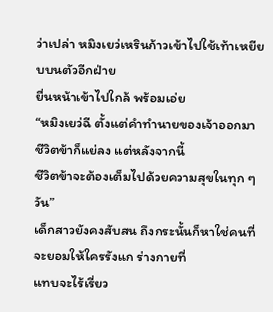ว่าเปล่า หมิงเยว่เหรินก้าวเข้าไปใช้เท้าเหยียบบนตัวอีกฝ่าย
ยื่นหน้าเข้าไปใกล้ พร้อมเอ่ย
“หมิงเยว่ฉี ตั้งแต่คำทำนายของเจ้าออกมาชีวิตข้าก็แย่ลง แต่หลังจากนี้
ชีวิตข้าจะต้องเต็มไปด้วยความสุขในทุก ๆ วัน”
เด็กสาวยังคงสับสน ถึงกระนั้นก็หาใช่คนที่จะยอมให้ใครรังแก ร่างกายที่
แทบจะไร้เรี่ยว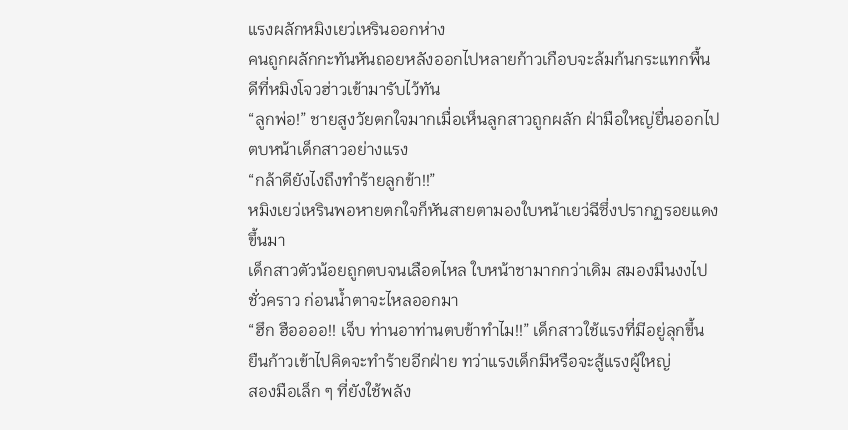แรงผลักหมิงเยว่เหรินออกห่าง
คนถูกผลักกะทันหันถอยหลังออกไปหลายก้าวเกือบจะล้มก้นกระแทกพื้น
ดีที่หมิงโจวฮ่าวเข้ามารับไว้ทัน
“ลูกพ่อ!” ชายสูงวัยตกใจมากเมื่อเห็นลูกสาวถูกผลัก ฝ่ามือใหญ่ยื่นออกไป
ตบหน้าเด็กสาวอย่างแรง
“กล้าดียังไงถึงทำร้ายลูกข้า!!”
หมิงเยว่เหรินพอหายตกใจก็หันสายตามองใบหน้าเยว่ฉีซึ่งปรากฏรอยแดง
ขึ้นมา
เด็กสาวตัวน้อยถูกตบจนเลือดไหล ใบหน้าชามากกว่าเดิม สมองมึนงงไป
ชั่วคราว ก่อนน้ำตาจะไหลออกมา
“ฮึก ฮืออออ!! เจ็บ ท่านอาท่านตบข้าทำไม!!” เด็กสาวใช้แรงที่มีอยู่ลุกขึ้น
ยืนก้าวเข้าไปคิดจะทำร้ายอีกฝ่าย ทว่าแรงเด็กมีหรือจะสู้แรงผู้ใหญ่
สองมือเล็ก ๆ ที่ยังใช้พลัง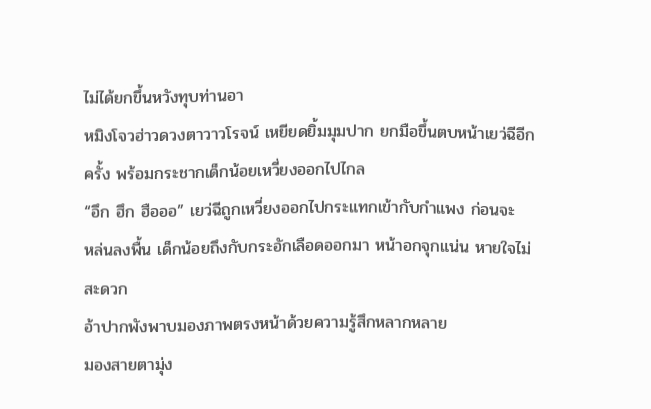ไม่ได้ยกขึ้นหวังทุบท่านอา
หมิงโจวฮ่าวดวงตาวาวโรจน์ เหยียดยิ้มมุมปาก ยกมือขึ้นตบหน้าเยว่ฉีอีก
ครั้ง พร้อมกระชากเด็กน้อยเหวี่ยงออกไปไกล
“อึก ฮึก ฮือออ” เยว่ฉีถูกเหวี่ยงออกไปกระแทกเข้ากับกำแพง ก่อนจะ
หล่นลงพื้น เด็กน้อยถึงกับกระอักเลือดออกมา หน้าอกจุกแน่น หายใจไม่
สะดวก
อ้าปากพังพาบมองภาพตรงหน้าด้วยความรู้สึกหลากหลาย
มองสายตามุ่ง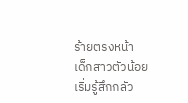ร้ายตรงหน้า
เด็กสาวตัวน้อยเริ่มรู้สึกกลัว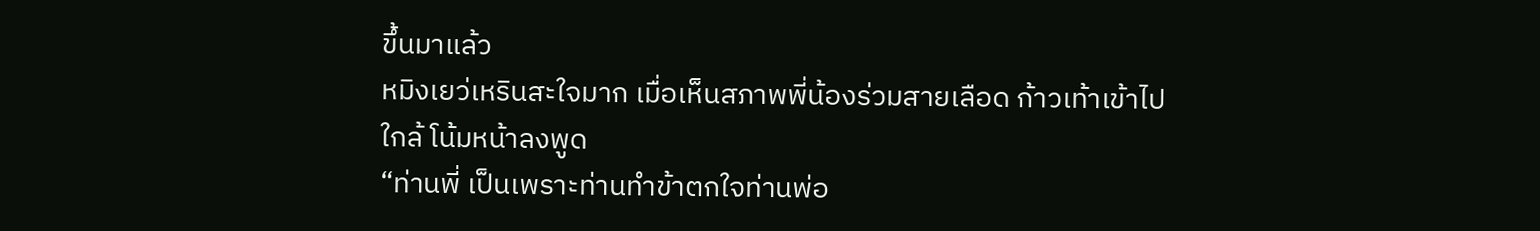ขึ้นมาแล้ว
หมิงเยว่เหรินสะใจมาก เมื่อเห็นสภาพพี่น้องร่วมสายเลือด ก้าวเท้าเข้าไป
ใกล้ โน้มหน้าลงพูด
“ท่านพี่ เป็นเพราะท่านทำข้าตกใจท่านพ่อ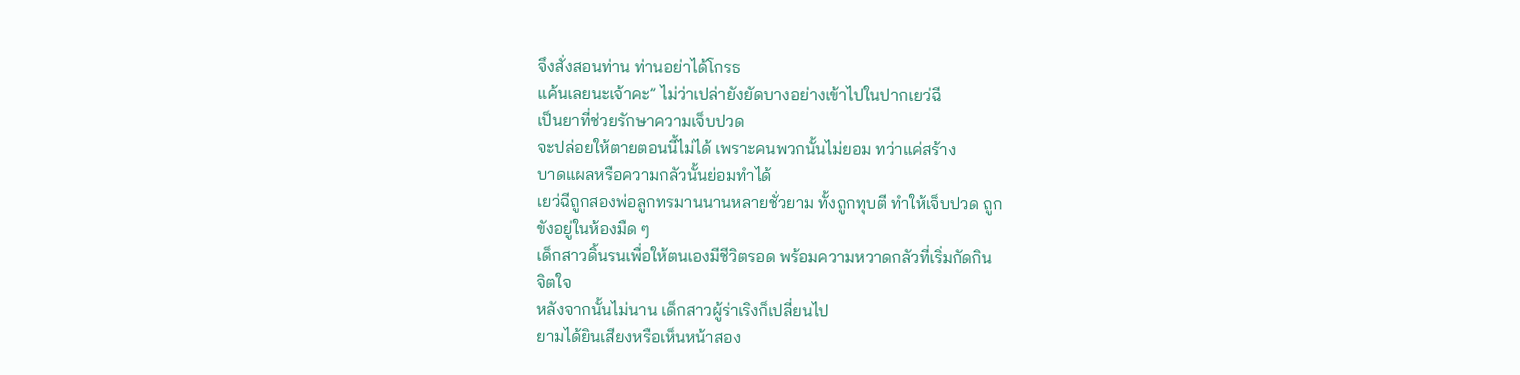จึงสั่งสอนท่าน ท่านอย่าได้โกรธ
แค้นเลยนะเจ้าคะ” ไม่ว่าเปล่ายังยัดบางอย่างเข้าไปในปากเยว่ฉี
เป็นยาที่ช่วยรักษาความเจ็บปวด
จะปล่อยให้ตายตอนนี้ไม่ได้ เพราะคนพวกนั้นไม่ยอม ทว่าแค่สร้าง
บาดแผลหรือความกลัวนั้นย่อมทำได้
เยว่ฉีถูกสองพ่อลูกทรมานนานหลายชั่วยาม ทั้งถูกทุบตี ทำให้เจ็บปวด ถูก
ขังอยู่ในห้องมืด ๆ
เด็กสาวดิ้นรนเพื่อให้ตนเองมีชีวิตรอด พร้อมความหวาดกลัวที่เริ่มกัดกิน
จิตใจ
หลังจากนั้นไม่นาน เด็กสาวผู้ร่าเริงก็เปลี่ยนไป
ยามได้ยินเสียงหรือเห็นหน้าสอง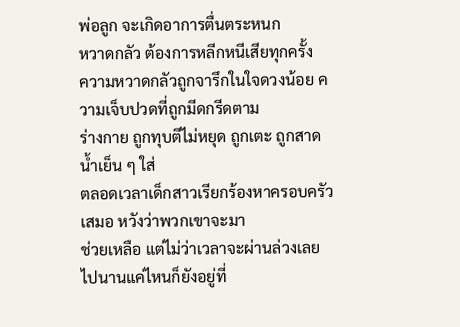พ่อลูก จะเกิดอาการตื่นตระหนก
หวาดกลัว ต้องการหลีกหนีเสียทุกครั้ง
ความหวาดกลัวถูกจารึกในใจดวงน้อย ความเจ็บปวดที่ถูกมีดกรีดตาม
ร่างกาย ถูกทุบตีไม่หยุด ถูกเตะ ถูกสาดน้ำเย็น ๆ ใส่
ตลอดเวลาเด็กสาวเรียกร้องหาครอบครัวเสมอ หวังว่าพวกเขาจะมา
ช่วยเหลือ แต่ไม่ว่าเวลาจะผ่านล่วงเลยไปนานแค่ไหนก็ยังอยู่ที่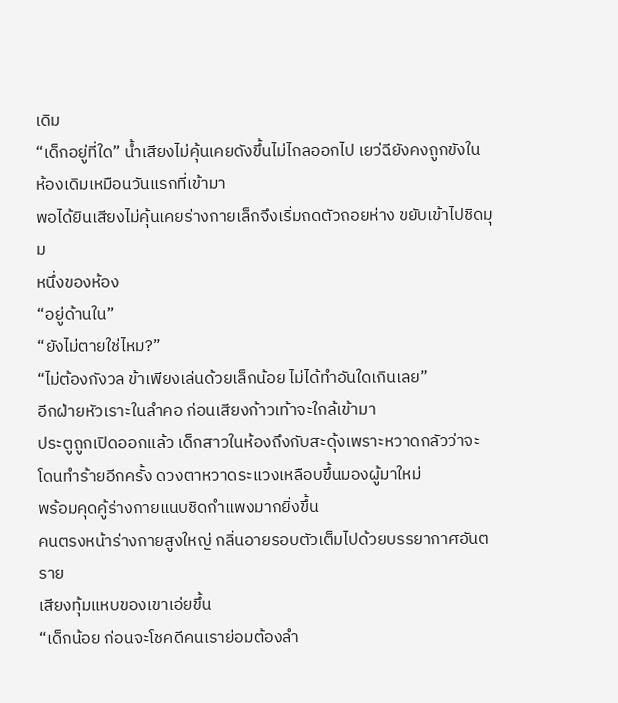เดิม
“เด็กอยู่ที่ใด” น้ำเสียงไม่คุ้นเคยดังขึ้นไม่ไกลออกไป เยว่ฉียังคงถูกขังใน
ห้องเดิมเหมือนวันแรกที่เข้ามา
พอได้ยินเสียงไม่คุ้นเคยร่างกายเล็กจึงเริ่มถดตัวถอยห่าง ขยับเข้าไปชิดมุม
หนึ่งของห้อง
“อยู่ด้านใน”
“ยังไม่ตายใช่ไหม?”
“ไม่ต้องกังวล ข้าเพียงเล่นด้วยเล็กน้อย ไม่ได้ทำอันใดเกินเลย”
อีกฝ่ายหัวเราะในลำคอ ก่อนเสียงก้าวเท้าจะใกล้เข้ามา
ประตูถูกเปิดออกแล้ว เด็กสาวในห้องถึงกับสะดุ้งเพราะหวาดกลัวว่าจะ
โดนทำร้ายอีกครั้ง ดวงตาหวาดระแวงเหลือบขึ้นมองผู้มาใหม่
พร้อมคุดคู้ร่างกายแนบชิดกำแพงมากยิ่งขึ้น
คนตรงหน้าร่างกายสูงใหญ่ กลิ่นอายรอบตัวเต็มไปด้วยบรรยากาศอันตราย
เสียงทุ้มแหบของเขาเอ่ยขึ้น
“เด็กน้อย ก่อนจะโชคดีคนเราย่อมต้องลำ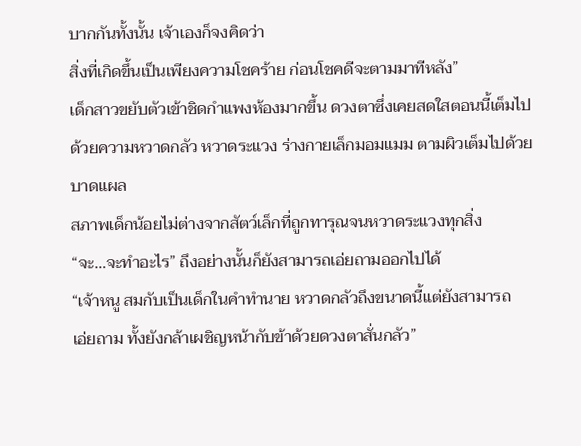บากกันทั้งนั้น เจ้าเองก็จงคิดว่า
สิ่งที่เกิดขึ้นเป็นเพียงความโชคร้าย ก่อนโชคดีจะตามมาทีหลัง”
เด็กสาวขยับตัวเข้าชิดกำแพงห้องมากขึ้น ดวงตาซึ่งเคยสดใสตอนนี้เต็มไป
ด้วยความหวาดกลัว หวาดระแวง ร่างกายเล็กมอมแมม ตามผิวเต็มไปด้วย
บาดแผล
สภาพเด็กน้อยไม่ต่างจากสัตว์เล็กที่ถูกทารุณจนหวาดระแวงทุกสิ่ง
“จะ…จะทำอะไร” ถึงอย่างนั้นก็ยังสามารถเอ่ยถามออกไปได้
“เจ้าหนู สมกับเป็นเด็กในคำทำนาย หวาดกลัวถึงขนาดนี้แต่ยังสามารถ
เอ่ยถาม ทั้งยังกล้าเผชิญหน้ากับข้าด้วยดวงตาสั่นกลัว”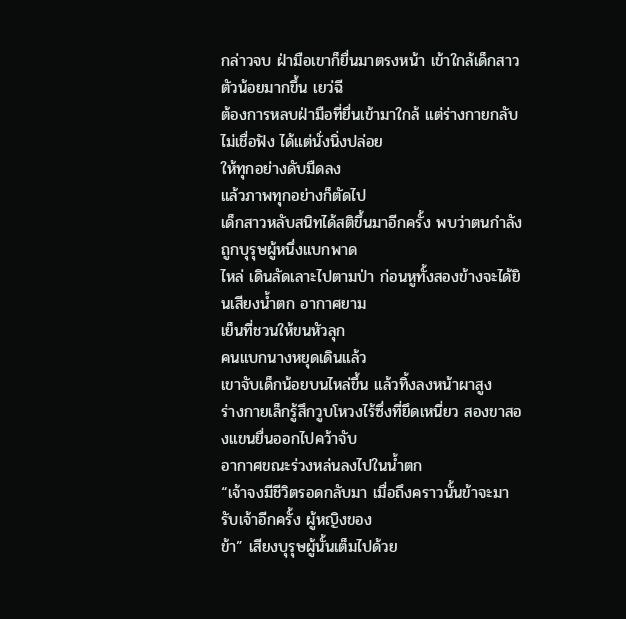กล่าวจบ ฝ่ามือเขาก็ยื่นมาตรงหน้า เข้าใกล้เด็กสาวตัวน้อยมากขึ้น เยว่ฉี
ต้องการหลบฝ่ามือที่ยื่นเข้ามาใกล้ แต่ร่างกายกลับไม่เชื่อฟัง ได้แต่นั่งนิ่งปล่อย
ให้ทุกอย่างดับมืดลง
แล้วภาพทุกอย่างก็ตัดไป
เด็กสาวหลับสนิทได้สติขึ้นมาอีกครั้ง พบว่าตนกำลังถูกบุรุษผู้หนึ่งแบกพาด
ไหล่ เดินลัดเลาะไปตามป่า ก่อนหูทั้งสองข้างจะได้ยินเสียงน้ำตก อากาศยาม
เย็นที่ชวนให้ขนหัวลุก
คนแบกนางหยุดเดินแล้ว
เขาจับเด็กน้อยบนไหล่ขึ้น แล้วทิ้งลงหน้าผาสูง
ร่างกายเล็กรู้สึกวูบโหวงไร้ซึ่งที่ยึดเหนี่ยว สองขาสองแขนยื่นออกไปคว้าจับ
อากาศขณะร่วงหล่นลงไปในน้ำตก
“เจ้าจงมีชีวิตรอดกลับมา เมื่อถึงคราวนั้นข้าจะมารับเจ้าอีกครั้ง ผู้หญิงของ
ข้า” เสียงบุรุษผู้นั้นเต็มไปด้วย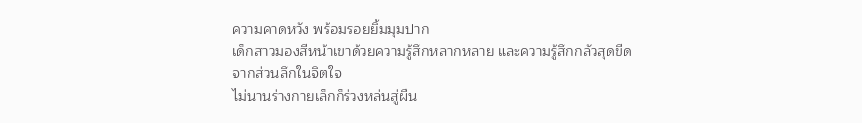ความคาดหวัง พร้อมรอยยิ้มมุมปาก
เด็กสาวมองสีหน้าเขาด้วยความรู้สึกหลากหลาย และความรู้สึกกลัวสุดขีด
จากส่วนลึกในจิตใจ
ไม่นานร่างกายเล็กก็ร่วงหล่นสู่ผืน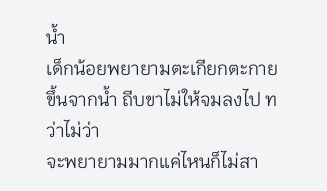น้ำ
เด็กน้อยพยายามตะเกียกตะกายขึ้นจากน้ำ ถีบขาไม่ให้จมลงไป ทว่าไม่ว่า
จะพยายามมากแค่ไหนก็ไม่สา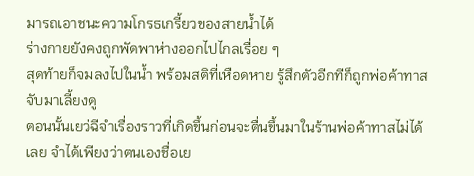มารถเอาชนะความโกรธเกรี้ยวของสายน้ำได้
ร่างกายยังคงถูกพัดพาห่างออกไปไกลเรื่อย ๆ
สุดท้ายก็จมลงไปในน้ำ พร้อมสติที่เหือดหาย รู้สึกตัวอีกทีก็ถูกพ่อค้าทาส
จับมาเลี้ยงดู
ตอนนั้นเยว่ฉีจำเรื่องราวที่เกิดขึ้นก่อนจะตื่นขึ้นมาในร้านพ่อค้าทาสไม่ได้
เลย จำได้เพียงว่าตนเองชื่อเย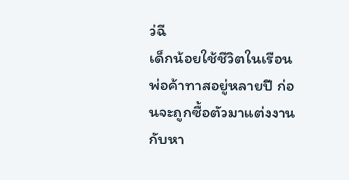ว่ฉี
เด็กน้อยใช้ชีวิตในเรือนพ่อค้าทาสอยู่หลายปี ก่อนจะถูกซื้อตัวมาแต่งงาน
กับหา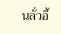นลั่วอี้